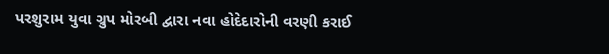પરશુરામ યુવા ગ્રુપ મોરબી દ્વારા નવા હોદેદારોની વરણી કરાઈ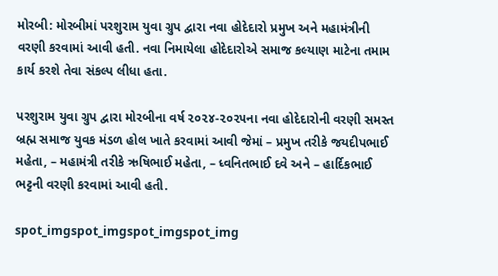મોરબી: મોરબીમાં પરશુરામ યુવા ગ્રુપ દ્વારા નવા હોદેદારો પ્રમુખ અને મહામંત્રીની વરણી કરવામાં આવી હતી. નવા નિમાયેલા હોદેદારોએ સમાજ કલ્યાણ માટેના તમામ કાર્ય કરશે તેવા સંકલ્પ લીધા હતા.

પરશુરામ યુવા ગ્રુપ દ્વારા મોરબીના વર્ષ ૨૦૨૪-૨૦૨૫ના નવા હોદેદારોની વરણી સમસ્ત બ્રહ્મ સમાજ યુવક મંડળ હોલ ખાતે કરવામાં આવી જેમાં – પ્રમુખ તરીકે જયદીપભાઈ મહેતા, – મહામંત્રી તરીકે ઋષિભાઈ મહેતા, – ધ્વનિતભાઈ દવે અને – હાર્દિકભાઈ ભટ્ટની વરણી કરવામાં આવી હતી.

spot_imgspot_imgspot_imgspot_img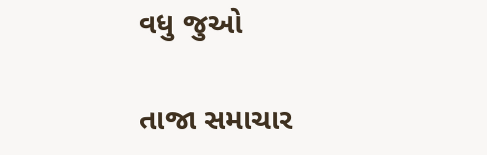વધુ જુઓ

તાજા સમાચાર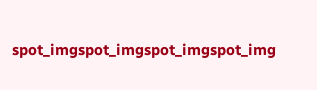spot_imgspot_imgspot_imgspot_img